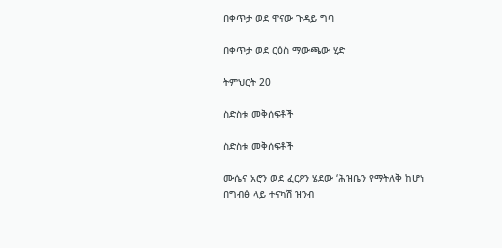በቀጥታ ወደ ዋናው ጉዳይ ግባ

በቀጥታ ወደ ርዕስ ማውጫው ሂድ

ትምህርት 20

ስድስቱ መቅሰፍቶች

ስድስቱ መቅሰፍቶች

ሙሴና አሮን ወደ ፈርዖን ሄደው ‘ሕዝቤን የማትለቅ ከሆነ በግብፅ ላይ ተናካሽ ዝንብ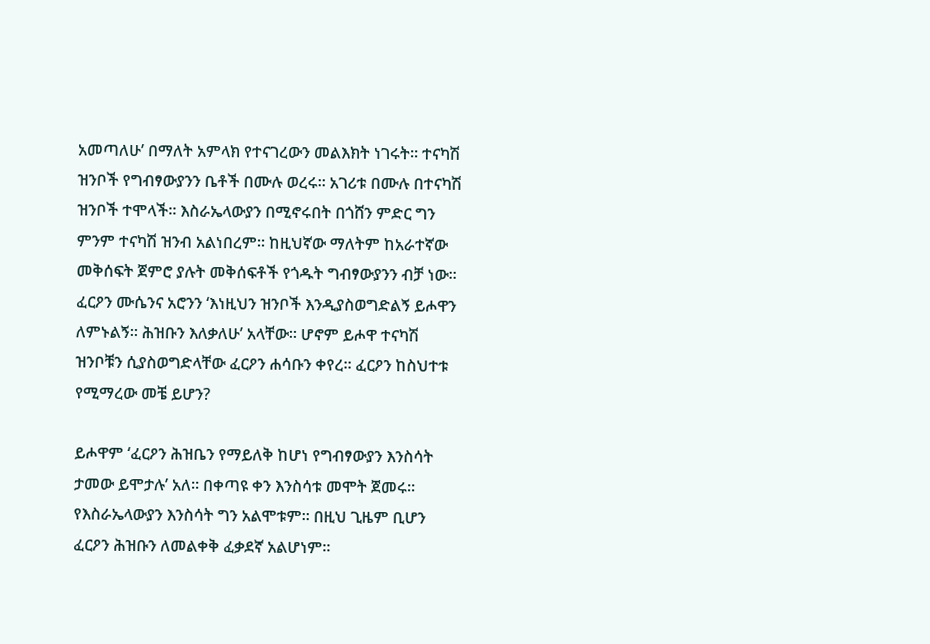አመጣለሁ’ በማለት አምላክ የተናገረውን መልእክት ነገሩት። ተናካሽ ዝንቦች የግብፃውያንን ቤቶች በሙሉ ወረሩ። አገሪቱ በሙሉ በተናካሽ ዝንቦች ተሞላች። እስራኤላውያን በሚኖሩበት በጎሸን ምድር ግን ምንም ተናካሽ ዝንብ አልነበረም። ከዚህኛው ማለትም ከአራተኛው መቅሰፍት ጀምሮ ያሉት መቅሰፍቶች የጎዱት ግብፃውያንን ብቻ ነው። ፈርዖን ሙሴንና አሮንን ‘እነዚህን ዝንቦች እንዲያስወግድልኝ ይሖዋን ለምኑልኝ። ሕዝቡን እለቃለሁ’ አላቸው። ሆኖም ይሖዋ ተናካሽ ዝንቦቹን ሲያስወግድላቸው ፈርዖን ሐሳቡን ቀየረ። ፈርዖን ከስህተቱ የሚማረው መቼ ይሆን?

ይሖዋም ‘ፈርዖን ሕዝቤን የማይለቅ ከሆነ የግብፃውያን እንስሳት ታመው ይሞታሉ’ አለ። በቀጣዩ ቀን እንስሳቱ መሞት ጀመሩ። የእስራኤላውያን እንስሳት ግን አልሞቱም። በዚህ ጊዜም ቢሆን ፈርዖን ሕዝቡን ለመልቀቅ ፈቃደኛ አልሆነም።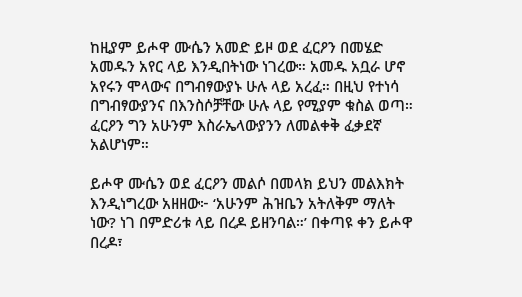ከዚያም ይሖዋ ሙሴን አመድ ይዞ ወደ ፈርዖን በመሄድ አመዱን አየር ላይ እንዲበትነው ነገረው። አመዱ አቧራ ሆኖ አየሩን ሞላውና በግብፃውያኑ ሁሉ ላይ አረፈ። በዚህ የተነሳ በግብፃውያንና በእንስሶቻቸው ሁሉ ላይ የሚያም ቁስል ወጣ። ፈርዖን ግን አሁንም እስራኤላውያንን ለመልቀቅ ፈቃደኛ አልሆነም።

ይሖዋ ሙሴን ወደ ፈርዖን መልሶ በመላክ ይህን መልእክት እንዲነግረው አዘዘው፦ ‘አሁንም ሕዝቤን አትለቅም ማለት ነው? ነገ በምድሪቱ ላይ በረዶ ይዘንባል።’ በቀጣዩ ቀን ይሖዋ በረዶ፣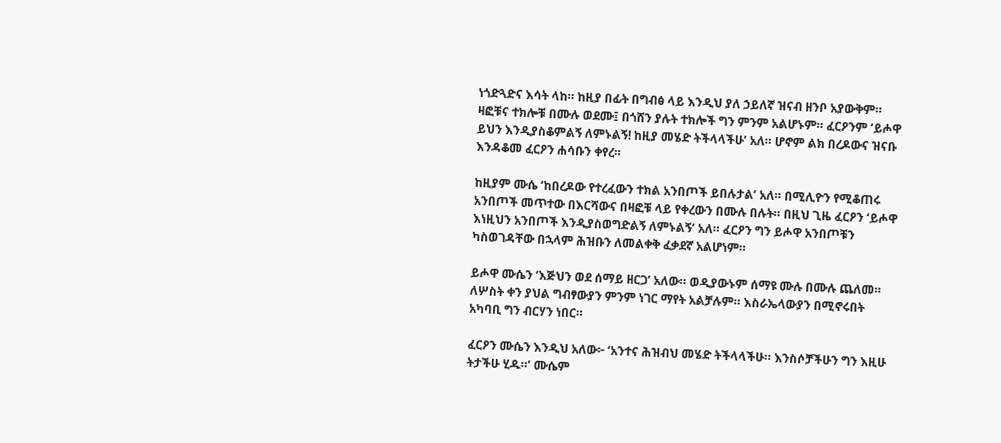ነጎድጓድና እሳት ላከ። ከዚያ በፊት በግብፅ ላይ እንዲህ ያለ ኃይለኛ ዝናብ ዘንቦ አያውቅም። ዛፎቹና ተክሎቹ በሙሉ ወደሙ፤ በጎሸን ያሉት ተክሎች ግን ምንም አልሆኑም። ፈርዖንም ‘ይሖዋ ይህን እንዲያስቆምልኝ ለምኑልኝ! ከዚያ መሄድ ትችላላችሁ’ አለ። ሆኖም ልክ በረዶውና ዝናቡ እንዳቆመ ፈርዖን ሐሳቡን ቀየረ።

ከዚያም ሙሴ ‘ከበረዶው የተረፈውን ተክል አንበጦች ይበሉታል’ አለ። በሚሊዮን የሚቆጠሩ አንበጦች መጥተው በእርሻውና በዛፎቹ ላይ የቀረውን በሙሉ በሉት። በዚህ ጊዜ ፈርዖን ‘ይሖዋ እነዚህን አንበጦች እንዲያስወግድልኝ ለምኑልኝ’ አለ። ፈርዖን ግን ይሖዋ አንበጦቹን ካስወገዳቸው በኋላም ሕዝቡን ለመልቀቅ ፈቃደኛ አልሆነም።

ይሖዋ ሙሴን ‘እጅህን ወደ ሰማይ ዘርጋ’ አለው። ወዲያውኑም ሰማዩ ሙሉ በሙሉ ጨለመ። ለሦስት ቀን ያህል ግብፃውያን ምንም ነገር ማየት አልቻሉም። እስራኤላውያን በሚኖሩበት አካባቢ ግን ብርሃን ነበር።

ፈርዖን ሙሴን እንዲህ አለው፦ ‘አንተና ሕዝብህ መሄድ ትችላላችሁ። እንስሶቻችሁን ግን እዚሁ ትታችሁ ሂዱ።’ ሙሴም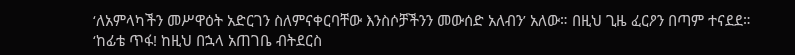‘ለአምላካችን መሥዋዕት አድርገን ስለምናቀርባቸው እንስሶቻችንን መውሰድ አለብን’ አለው። በዚህ ጊዜ ፈርዖን በጣም ተናደደ። ‘ከፊቴ ጥፋ! ከዚህ በኋላ አጠገቤ ብትደርስ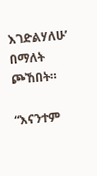እገድልሃለሁ’ በማለት ጮኸበት።

“እናንተም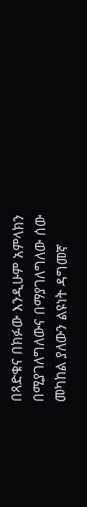በጻድቁና በክፉው እንዲሁም አምላክን በሚያገለግለውና በማያገለግለው ሰው መካከል ያለውን ልዩነት ዳግመኛ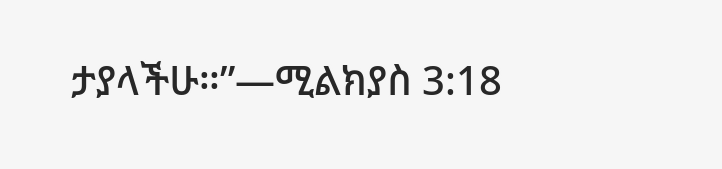ታያላችሁ።”—ሚልክያስ 3:18